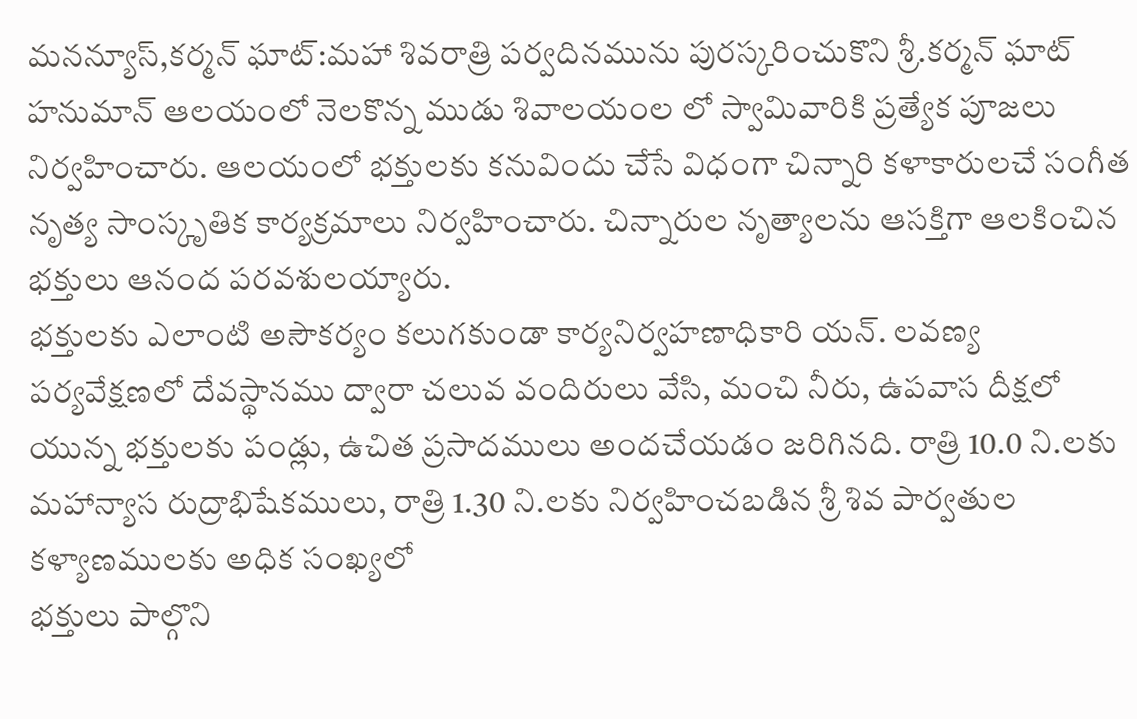మనన్యూస్,కర్మన్ ఘాట్:మహా శివరాత్రి పర్వదినమును పురస్కరించుకొని శ్రీ.కర్మన్ ఘాట్ హనుమాన్ ఆలయంలో నెలకొన్న ముడు శివాలయంల లో స్వామివారికి ప్రత్యేక పూజలు నిర్వహించారు. ఆలయంలో భక్తులకు కనువిందు చేసే విధంగా చిన్నారి కళాకారులచే సంగీత నృత్య సాంస్కృతిక కార్యక్రమాలు నిర్వహించారు. చిన్నారుల నృత్యాలను ఆసక్తిగా ఆలకించిన భక్తులు ఆనంద పరవశులయ్యారు.
భక్తులకు ఎలాంటి అసౌకర్యం కలుగకుండా కార్యనిర్వహణాధికారి యన్. లవణ్య పర్యవేక్షణలో దేవస్థానము ద్వారా చలువ వందిరులు వేసి, మంచి నీరు, ఉపవాస దీక్షలో యున్న భక్తులకు పండ్లు, ఉచిత ప్రసాదములు అందచేయడం జరిగినది. రాత్రి 10.0 ని.లకు మహాన్యాస రుద్రాభిషేకములు, రాత్రి 1.30 ని.లకు నిర్వహించబడిన శ్రీ శివ పార్వతుల కళ్యాణములకు అధిక సంఖ్యలో
భక్తులు పాల్గొని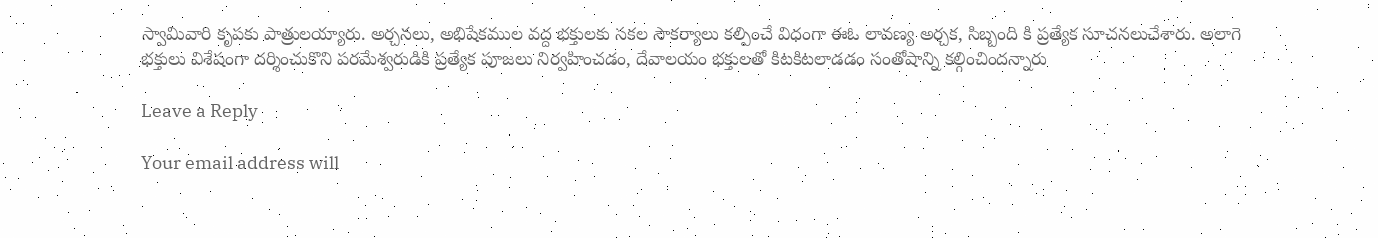స్వామివారి కృపకు పాత్రులయ్యారు. అర్చనలు, అభిషేకముల వద్ద భక్తులకు సకల సౌకర్యాలు కల్పించే విధంగా ఈఓ లావణ్య అర్చక, సిబ్బంది కి ప్రత్యేక సూచనలుచేశారు. అలాగె
భక్తులు విశేషంగా దర్శించుకొని పరమేశ్వరుడికి ప్రత్యేక పూజలు నిర్వహించడం, దేవాలయం భక్తులతో కిటకిటలాడడం సంతోషాన్ని కల్గించిందన్నారు

Leave a Reply

Your email address will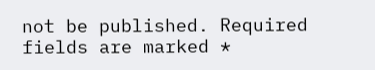not be published. Required fields are marked *